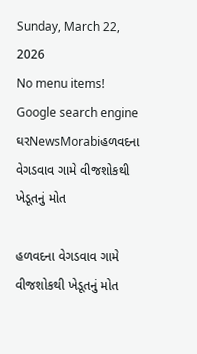Sunday, March 22, 2026
No menu items!
Google search engine
ઘરNewsMorabiહળવદના વેગડવાવ ગામે વીજશોકથી ખેડૂતનું મોત

હળવદના વેગડવાવ ગામે વીજશોકથી ખેડૂતનું મોત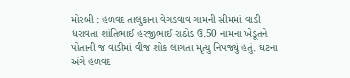મોરબી : હળવદ તાલુકાના વેગડવાવ ગામની સીમમાં વાડી ધરાવતા શાંતિભાઈ હરજીભાઈ રાઠોડ ઉ.50 નામના ખેડૂતને પોતાની જ વાડીમાં વીજ શોક લાગતા મૃત્યુ નિપજ્યું હતું. ઘટના અંગે હળવદ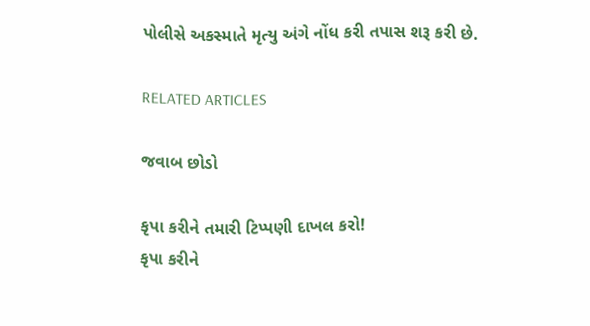પોલીસે અકસ્માતે મૃત્યુ અંગે નોંધ કરી તપાસ શરૂ કરી છે.

RELATED ARTICLES

જવાબ છોડો

કૃપા કરીને તમારી ટિપ્પણી દાખલ કરો!
કૃપા કરીને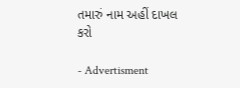તમારું નામ અહીં દાખલ કરો

- Advertisment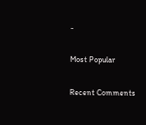-

Most Popular

Recent Comments